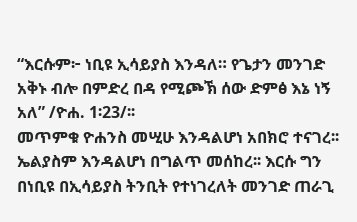“እርሱም፦ ነቢዩ ኢሳይያስ እንዳለ። የጌታን መንገድ አቅኑ ብሎ በምድረ በዳ የሚጮኽ ሰው ድምፅ እኔ ነኝ አለ” /ዮሐ. 1፡23/፡፡
መጥምቁ ዮሐንስ መሢሁ እንዳልሆነ አበክሮ ተናገረ፡፡ ኤልያስም እንዳልሆነ በግልጥ መሰከረ፡፡ እርሱ ግን በነቢዩ በኢሳይያስ ትንቢት የተነገረለት መንገድ ጠራጊ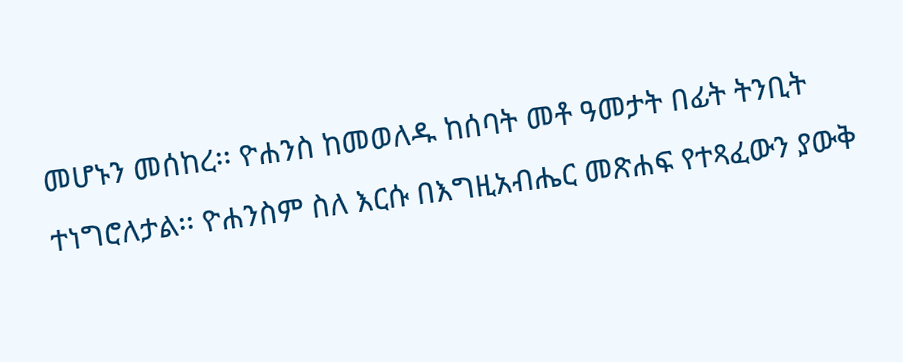መሆኑን መሰከረ፡፡ ዮሐንስ ከመወለዱ ከሰባት መቶ ዓመታት በፊት ትንቢት ተነግሮለታል፡፡ ዮሐንስም ስለ እርሱ በእግዚአብሔር መጽሐፍ የተጻፈውን ያውቅ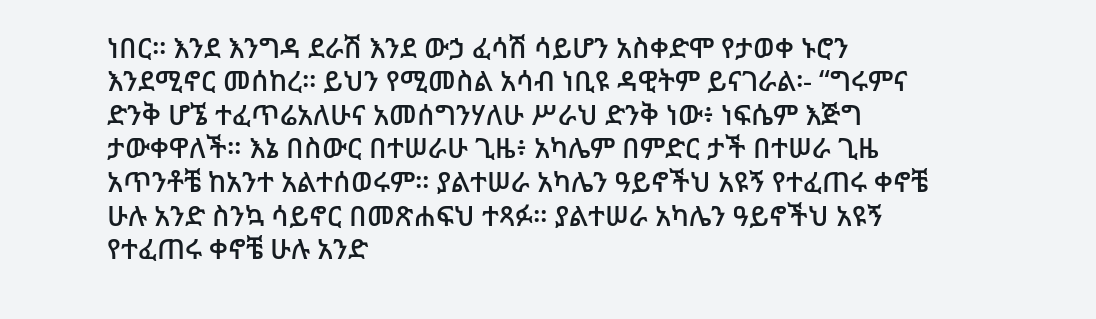ነበር፡፡ እንደ እንግዳ ደራሽ እንደ ውኃ ፈሳሽ ሳይሆን አስቀድሞ የታወቀ ኑሮን እንደሚኖር መሰከረ፡፡ ይህን የሚመስል አሳብ ነቢዩ ዳዊትም ይናገራል፡- “ግሩምና ድንቅ ሆኜ ተፈጥሬአለሁና አመሰግንሃለሁ ሥራህ ድንቅ ነው፥ ነፍሴም እጅግ ታውቀዋለች። እኔ በስውር በተሠራሁ ጊዜ፥ አካሌም በምድር ታች በተሠራ ጊዜ አጥንቶቼ ከአንተ አልተሰወሩም። ያልተሠራ አካሌን ዓይኖችህ አዩኝ የተፈጠሩ ቀኖቼ ሁሉ አንድ ስንኳ ሳይኖር በመጽሐፍህ ተጻፉ። ያልተሠራ አካሌን ዓይኖችህ አዩኝ የተፈጠሩ ቀኖቼ ሁሉ አንድ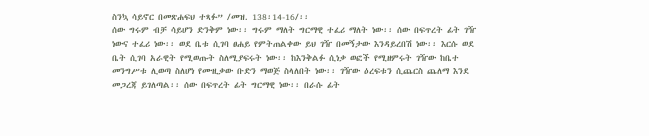ስንኳ ሳይኖር በመጽሐፍህ ተጻፉ” /መዝ. 138፡14-16/፡፡
ሰው ግሩም ብቻ ሳይሆን ድንቅም ነው፡፡ ግሩም ማለት ግርማዊ ተፈሪ ማለት ነው፡፡ ሰው በፍጥረት ፊት ገዥ ነውና ተፈሪ ነው፡፡ ወደ ቤቱ ሲገባ ፀሐይ የምትጠልቀው ይህ ገዥ በመኝታው እንዳይረበሽ ነው፡፡ እርሱ ወደ ቤት ሲገባ አራዊት የሚወጡት ስለሚያፍሩት ነው፡፡ ከእንቅልፉ ሲነቃ ወፎች የሚዘምሩት ገዥው ከቤተ መንግሥቱ ሊወጣ ስለሆነ የሙዚቃው ቡድን ማወጅ ስላለበት ነው፡፡ ገዥው ዕረፍቱን ሲጨርስ ጨለማ እንደ መጋረጃ ይገለጣል፡፡ ሰው በፍጥረት ፊት ግርማዊ ነው፡፡ በራሱ ፊት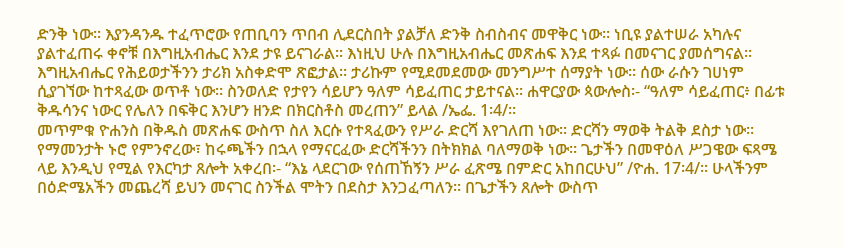ድንቅ ነው፡፡ እያንዳንዱ ተፈጥሮው የጠቢባን ጥበብ ሊደርስበት ያልቻለ ድንቅ ስብስብና መዋቅር ነው፡፡ ነቢዩ ያልተሠራ አካሉና ያልተፈጠሩ ቀኖቹ በእግዚአብሔር እንደ ታዩ ይናገራል፡፡ እነዚህ ሁሉ በእግዚአብሔር መጽሐፍ እንደ ተጻፉ በመናገር ያመሰግናል፡፡ እግዚአብሔር የሕይወታችንን ታሪክ አስቀድሞ ጽፎታል፡፡ ታሪኩም የሚደመደመው መንግሥተ ሰማያት ነው፡፡ ሰው ራሱን ገሀነም ሲያገኘው ከተጻፈው ወጥቶ ነው፡፡ ስንወለድ የታየን ሳይሆን ዓለም ሳይፈጠር ታይተናል፡፡ ሐዋርያው ጳውሎስ፡- “ዓለም ሳይፈጠር፥ በፊቱ ቅዱሳንና ነውር የሌለን በፍቅር እንሆን ዘንድ በክርስቶስ መረጠን” ይላል /ኤፌ. 1፡4/፡፡
መጥምቁ ዮሐንስ በቅዱስ መጽሐፍ ውስጥ ስለ እርሱ የተጻፈውን የሥራ ድርሻ እየገለጠ ነው፡፡ ድርሻን ማወቅ ትልቅ ደስታ ነው፡፡ የማመንታት ኑሮ የምንኖረው፣ ከሩጫችን በኋላ የማናርፈው ድርሻችንን በትክክል ባለማወቅ ነው፡፡ ጌታችን በመዋዕለ ሥጋዌው ፍጻሜ ላይ እንዲህ የሚል የእርካታ ጸሎት አቀረበ፡- “እኔ ላደርገው የሰጠኸኝን ሥራ ፈጽሜ በምድር አከበርሁህ” /ዮሐ. 17፡4/፡፡ ሁላችንም በዕድሜአችን መጨረሻ ይህን መናገር ስንችል ሞትን በደስታ እንጋፈጣለን፡፡ በጌታችን ጸሎት ውስጥ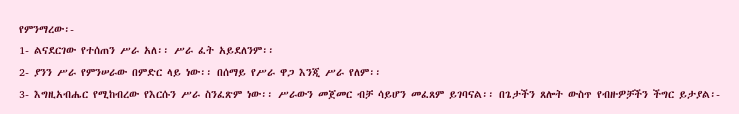የምንማረው፡-
1- ልናደርገው የተሰጠን ሥራ አለ፡፡ ሥራ ፈት አይደለንም፡፡
2- ያንን ሥራ የምንሠራው በምድር ላይ ነው፡፡ በሰማይ የሥራ ዋጋ እንጂ ሥራ የለም፡፡
3- እግዚአብሔር የሚከብረው የእርሱን ሥራ ስንፈጽም ነው፡፡ ሥራውን መጀመር ብቻ ሳይሆን መፈጸም ይገባናል፡፡ በጌታችን ጸሎት ውስጥ የብዙዎቻችን ችግር ይታያል፡-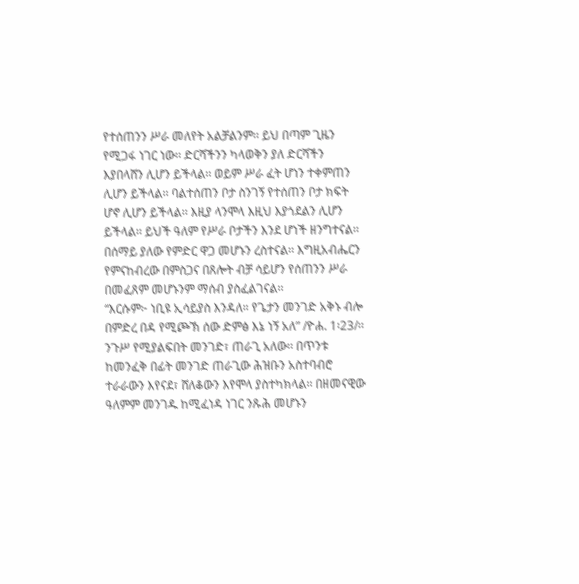የተሰጠንን ሥራ መለየት አልቻልንም፡፡ ይህ በጣም ጊዜን የሚጋፋ ነገር ነው፡፡ ድርሻችንን ካላወቅን ያለ ድርሻችን እያበላሸን ሊሆን ይችላል፡፡ ወይም ሥራ ፈት ሆነን ተቀምጠን ሊሆን ይችላል፡፡ ባልተሰጠን ቦታ ስንገኝ የተሰጠን ቦታ ክፍት ሆኖ ሊሆን ይችላል፡፡ እዚያ ላንሞላ እዚህ እያጎደልን ሊሆን ይችላል፡፡ ይህች ዓለም የሥራ ቦታችን እንደ ሆነች ዘንግተናል፡፡ በሰማይ ያለው የምድር ዋጋ መሆኑን ረስተናል፡፡ እግዚአብሔርን የምናከብረው በምስጋና በጸሎት ብቻ ሳይሆን የሰጠንን ሥራ በመፈጸም መሆኑንም ማሰብ ያስፈልገናል፡፡
“እርሱም፦ ነቢዩ ኢሳይያስ እንዳለ። የጌታን መንገድ አቅኑ ብሎ በምድረ በዳ የሚጮኽ ሰው ድምፅ እኔ ነኝ አለ” /ዮሐ. 1፡23/፡፡ ንጉሥ የሚያልፍበት መንገድ፣ ጠራጊ አለው፡፡ በጥንቱ ከመንፈቅ በፊት መንገድ ጠራጊው ሕዝቡን አስተባብሮ ተራራውን እየናደ፣ ሸለቆውን እየሞላ ያስተካክላል፡፡ በዘመናዊው ዓለምም መንገዱ ከሚፈነዳ ነገር ንጹሕ መሆኑን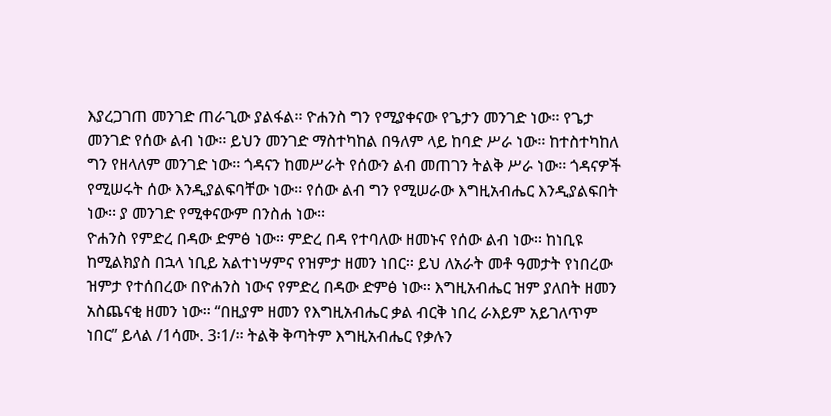እያረጋገጠ መንገድ ጠራጊው ያልፋል፡፡ ዮሐንስ ግን የሚያቀናው የጌታን መንገድ ነው፡፡ የጌታ መንገድ የሰው ልብ ነው፡፡ ይህን መንገድ ማስተካከል በዓለም ላይ ከባድ ሥራ ነው፡፡ ከተስተካከለ ግን የዘላለም መንገድ ነው፡፡ ጎዳናን ከመሥራት የሰውን ልብ መጠገን ትልቅ ሥራ ነው፡፡ ጎዳናዎች የሚሠሩት ሰው እንዲያልፍባቸው ነው፡፡ የሰው ልብ ግን የሚሠራው እግዚአብሔር እንዲያልፍበት ነው፡፡ ያ መንገድ የሚቀናውም በንስሐ ነው፡፡
ዮሐንስ የምድረ በዳው ድምፅ ነው፡፡ ምድረ በዳ የተባለው ዘመኑና የሰው ልብ ነው፡፡ ከነቢዩ ከሚልክያስ በኋላ ነቢይ አልተነሣምና የዝምታ ዘመን ነበር፡፡ ይህ ለአራት መቶ ዓመታት የነበረው ዝምታ የተሰበረው በዮሐንስ ነውና የምድረ በዳው ድምፅ ነው፡፡ እግዚአብሔር ዝም ያለበት ዘመን አስጨናቂ ዘመን ነው፡፡ “በዚያም ዘመን የእግዚአብሔር ቃል ብርቅ ነበረ ራእይም አይገለጥም ነበር” ይላል /1ሳሙ. 3፡1/፡፡ ትልቅ ቅጣትም እግዚአብሔር የቃሉን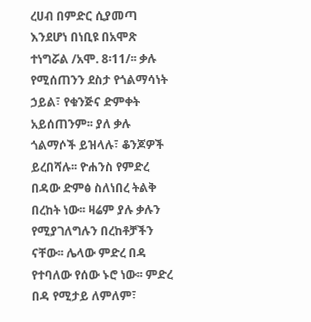ረሀብ በምድር ሲያመጣ እንደሆነ በነቢዩ በአሞጽ ተነግሯል /አሞ. 8፡11/፡፡ ቃሉ የሚሰጠንን ደስታ የጎልማሳነት ኃይል፣ የቁንጅና ድምቀት አይሰጠንም፡፡ ያለ ቃሉ ጎልማሶች ይዝላሉ፣ ቆንጆዎች ይረበሻሉ፡፡ ዮሐንስ የምድረ በዳው ድምፅ ስለነበረ ትልቅ በረከት ነው፡፡ ዛሬም ያሉ ቃሉን የሚያገለግሉን በረከቶቻችን ናቸው፡፡ ሌላው ምድረ በዳ የተባለው የሰው ኑሮ ነው፡፡ ምድረ በዳ የሚታይ ለምለም፣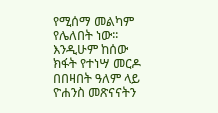የሚሰማ መልካም የሌለበት ነው፡፡ እንዲሁም ከሰው ክፋት የተነሣ መርዶ በበዛበት ዓለም ላይ ዮሐንስ መጽናናትን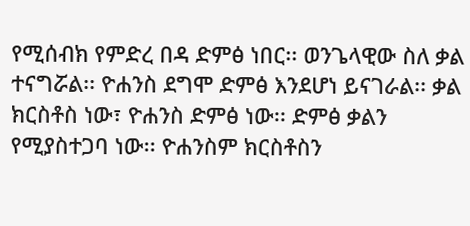የሚሰብክ የምድረ በዳ ድምፅ ነበር፡፡ ወንጌላዊው ስለ ቃል ተናግሯል፡፡ ዮሐንስ ደግሞ ድምፅ እንደሆነ ይናገራል፡፡ ቃል ክርስቶስ ነው፣ ዮሐንስ ድምፅ ነው፡፡ ድምፅ ቃልን የሚያስተጋባ ነው፡፡ ዮሐንስም ክርስቶስን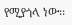የሚያጎላ ነው፡፡